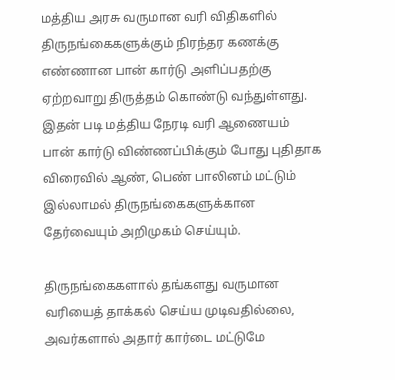மத்திய அரசு வருமான வரி விதிகளில் திருநங்கைகளுக்கும் நிரந்தர கணக்கு எண்ணான பான் கார்டு அளிப்பதற்கு ஏற்றவாறு திருத்தம் கொண்டு வந்துள்ளது. இதன் படி மத்திய நேரடி வரி ஆணையம் பான் கார்டு விண்ணப்பிக்கும் போது புதிதாக விரைவில் ஆண், பெண் பாலினம் மட்டும் இல்லாமல் திருநங்கைகளுக்கான தேர்வையும் அறிமுகம் செய்யும்.

திருநங்கைகளால் தங்களது வருமான வரியைத் தாக்கல் செய்ய முடிவதில்லை, அவர்களால் அதார் கார்டை மட்டுமே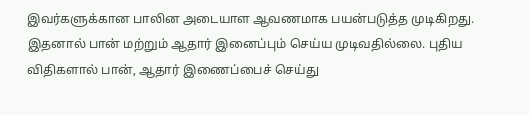இவர்களுக்கான பாலின அடையாள ஆவணமாக பயன்படுத்த முடிகிறது. இதனால் பான் மற்றும் ஆதார் இனைப்பும் செய்ய முடிவதில்லை. புதிய விதிகளால் பான், ஆதார் இணைப்பைச் செய்து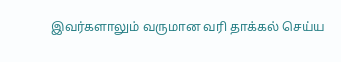இவர்களாலும் வருமான வரி தாக்கல் செய்ய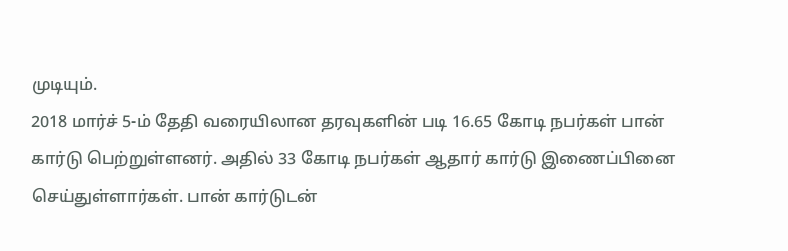முடியும்.
2018 மார்ச் 5-ம் தேதி வரையிலான தரவுகளின் படி 16.65 கோடி நபர்கள் பான் கார்டு பெற்றுள்ளனர். அதில் 33 கோடி நபர்கள் ஆதார் கார்டு இணைப்பினை செய்துள்ளார்கள். பான் கார்டுடன்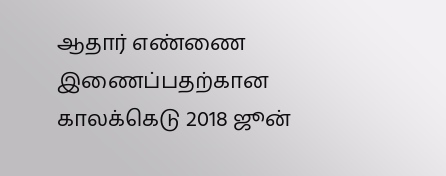ஆதார் எண்ணை இணைப்பதற்கான காலக்கெடு 2018 ஜூன்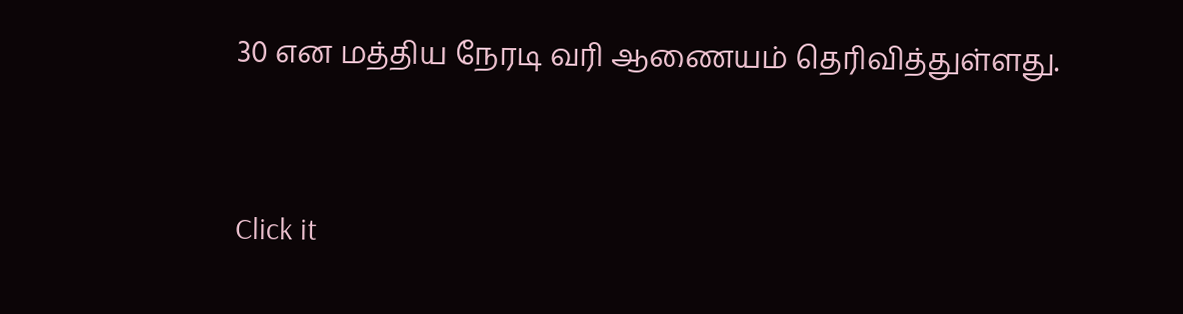30 என மத்திய நேரடி வரி ஆணையம் தெரிவித்துள்ளது.


Click it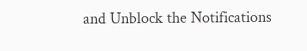and Unblock the Notifications